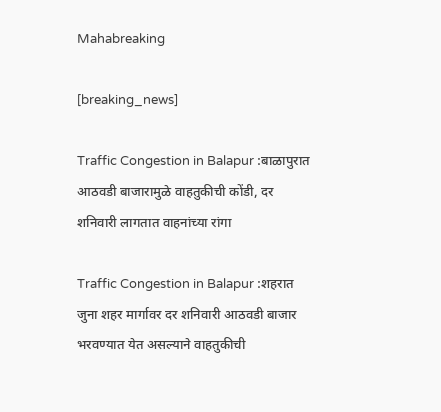Mahabreaking

[breaking_news]

Traffic Congestion in Balapur :बाळापुरात आठवडी बाजारामुळे वाहतुकीची कोंडी, दर शनिवारी लागतात वाहनांच्या रांगा

Traffic Congestion in Balapur :शहरात जुना शहर मार्गावर दर शनिवारी आठवडी बाजार भरवण्यात येत असल्याने वाहतुकीची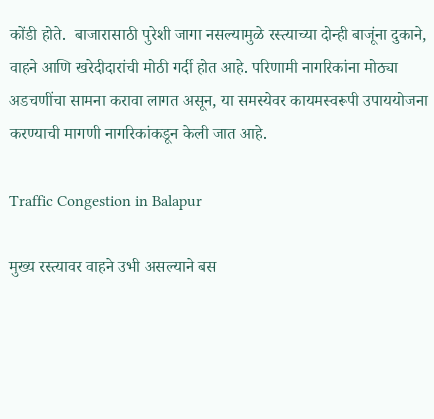कोंडी होते.  बाजारासाठी पुरेशी जागा नसल्यामुळे रस्त्याच्या दोन्ही बाजूंना दुकाने, वाहने आणि खरेदीदारांची मोठी गर्दी होत आहे. परिणामी नागरिकांना मोठ्या अडचणींचा सामना करावा लागत असून, या समस्येवर कायमस्वरूपी उपाययोजना करण्याची मागणी नागरिकांकडून केली जात आहे.

Traffic Congestion in Balapur

मुख्य रस्त्यावर वाहने उभी असल्याने बस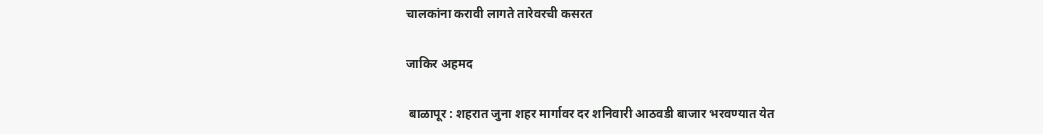चालकांना करावी लागते तारेवरची कसरत

जाकिर अहमद

 बाळापूर : शहरात जुना शहर मार्गावर दर शनिवारी आठवडी बाजार भरवण्यात येत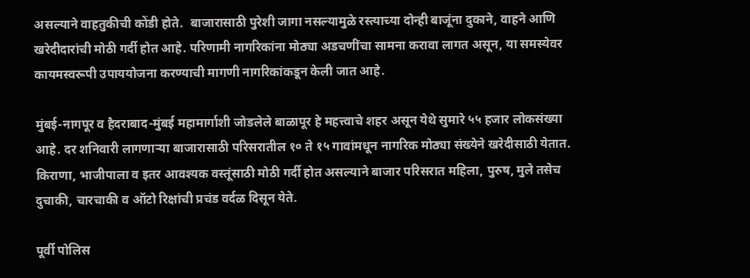असल्याने वाहतुकीची कोंडी होते.  बाजारासाठी पुरेशी जागा नसल्यामुळे रस्त्याच्या दोन्ही बाजूंना दुकाने, वाहने आणि खरेदीदारांची मोठी गर्दी होत आहे. परिणामी नागरिकांना मोठ्या अडचणींचा सामना करावा लागत असून, या समस्येवर कायमस्वरूपी उपाययोजना करण्याची मागणी नागरिकांकडून केली जात आहे.

मुंबई-नागपूर व हैदराबाद-मुंबई महामार्गाशी जोडलेले बाळापूर हे महत्त्वाचे शहर असून येथे सुमारे ५५ हजार लोकसंख्या आहे. दर शनिवारी लागणाऱ्या बाजारासाठी परिसरातील १० ते १५ गावांमधून नागरिक मोठ्या संख्येने खरेदीसाठी येतात. किराणा, भाजीपाला व इतर आवश्यक वस्तूंसाठी मोठी गर्दी होत असल्याने बाजार परिसरात महिला, पुरुष, मुले तसेच दुचाकी, चारचाकी व ऑटो रिक्षांची प्रचंड वर्दळ दिसून येते.

पूर्वी पोलिस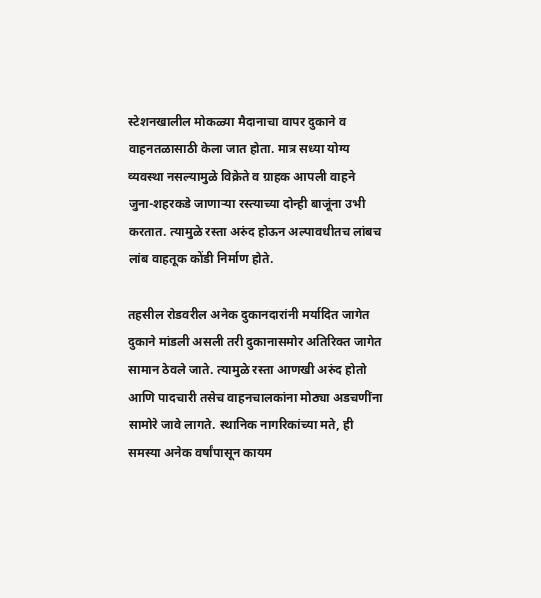स्टेशनखालील मोकळ्या मैदानाचा वापर दुकाने व वाहनतळासाठी केला जात होता. मात्र सध्या योग्य व्यवस्था नसल्यामुळे विक्रेते व ग्राहक आपली वाहने जुना-शहरकडे जाणाऱ्या रस्त्याच्या दोन्ही बाजूंना उभी करतात. त्यामुळे रस्ता अरुंद होऊन अल्पावधीतच लांबच लांब वाहतूक कोंडी निर्माण होते.

तहसील रोडवरील अनेक दुकानदारांनी मर्यादित जागेत दुकाने मांडली असली तरी दुकानासमोर अतिरिक्त जागेत सामान ठेवले जाते. त्यामुळे रस्ता आणखी अरुंद होतो आणि पादचारी तसेच वाहनचालकांना मोठ्या अडचणींना सामोरे जावे लागते. स्थानिक नागरिकांच्या मते, ही समस्या अनेक वर्षांपासून कायम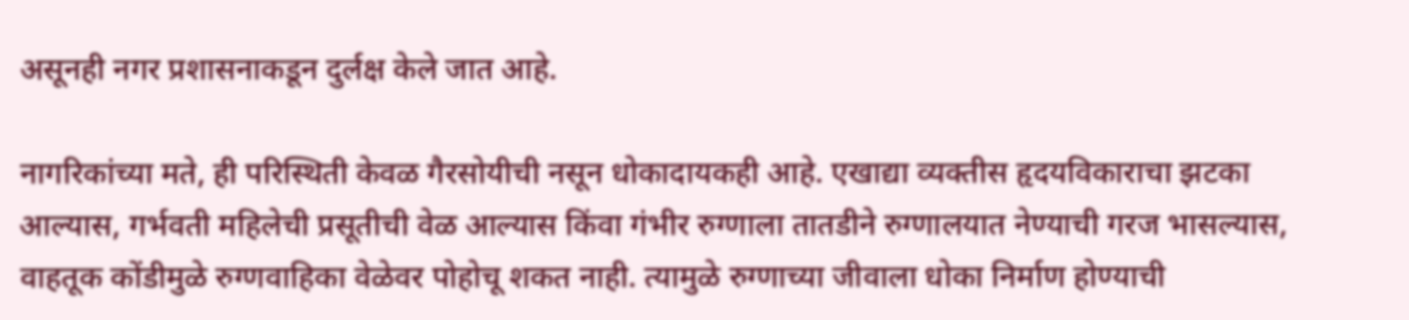असूनही नगर प्रशासनाकडून दुर्लक्ष केले जात आहे.

नागरिकांच्या मते, ही परिस्थिती केवळ गैरसोयीची नसून धोकादायकही आहे. एखाद्या व्यक्तीस हृदयविकाराचा झटका आल्यास, गर्भवती महिलेची प्रसूतीची वेळ आल्यास किंवा गंभीर रुग्णाला तातडीने रुग्णालयात नेण्याची गरज भासल्यास, वाहतूक कोंडीमुळे रुग्णवाहिका वेळेवर पोहोचू शकत नाही. त्यामुळे रुग्णाच्या जीवाला धोका निर्माण होण्याची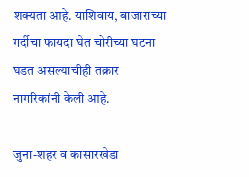शक्यता आहे. याशिवाय, बाजाराच्या गर्दीचा फायदा घेत चोरीच्या घटना घडत असल्याचीही तक्रार नागरिकांनी केली आहे.

जुना-शहर व कासारखेडा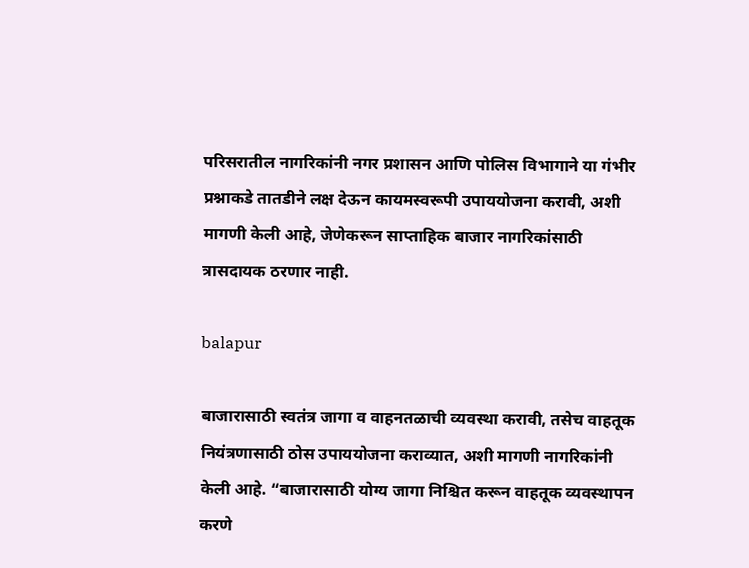परिसरातील नागरिकांनी नगर प्रशासन आणि पोलिस विभागाने या गंभीर प्रश्नाकडे तातडीने लक्ष देऊन कायमस्वरूपी उपाययोजना करावी, अशी मागणी केली आहे, जेणेकरून साप्ताहिक बाजार नागरिकांसाठी त्रासदायक ठरणार नाही.

balapur

बाजारासाठी स्वतंत्र जागा व वाहनतळाची व्यवस्था करावी, तसेच वाहतूक नियंत्रणासाठी ठोस उपाययोजना कराव्यात, अशी मागणी नागरिकांनी केली आहे. “बाजारासाठी योग्य जागा निश्चित करून वाहतूक व्यवस्थापन करणे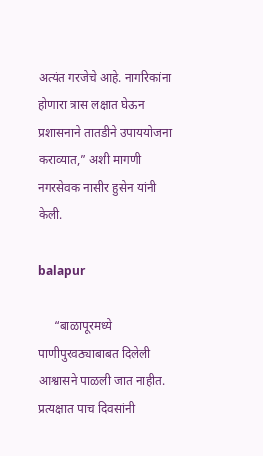अत्यंत गरजेचे आहे. नागरिकांना होणारा त्रास लक्षात घेऊन प्रशासनाने तातडीने उपाययोजना कराव्यात,” अशी मागणी नगरसेवक नासीर हुसेन यांनी केली.

balapur

     “बाळापूरमध्ये पाणीपुरवठ्याबाबत दिलेली आश्वासने पाळली जात नाहीत. प्रत्यक्षात पाच दिवसांनी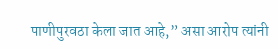पाणीपुरवठा केला जात आहे,” असा आरोप त्यांनी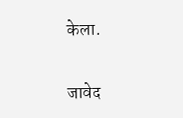केला.

जावेद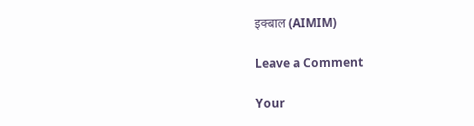इक्बाल (AIMIM)

Leave a Comment

Your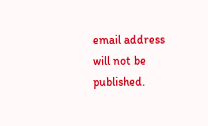email address will not be published.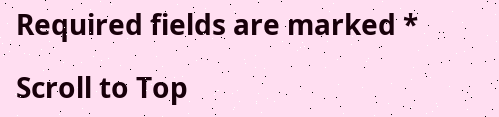Required fields are marked *

Scroll to Top